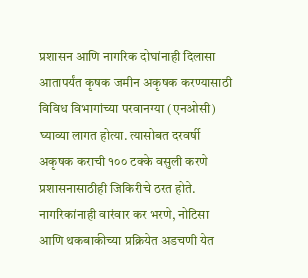प्रशासन आणि नागरिक दोघांनाही दिलासा
आतापर्यंत कृषक जमीन अकृषक करण्यासाठी विविध विभागांच्या परवानग्या (एनओसी) घ्याव्या लागत होत्या. त्यासोबत दरवर्षी अकृषक कराची १०० टक्के वसुली करणे प्रशासनासाठीही जिकिरीचे ठरत होते. नागरिकांनाही वारंवार कर भरणे, नोटिसा आणि थकबाकीच्या प्रक्रियेत अडचणी येत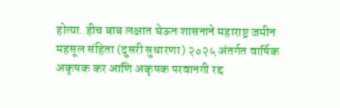होत्या. हीच बाब लक्षात घेऊन शासनाने महाराष्ट्र जमीन महसूल संहिता (दुसरी सुधारणा) २०२५ अंतर्गत वार्षिक अकृषक कर आणि अकृषक परवानगी रद्द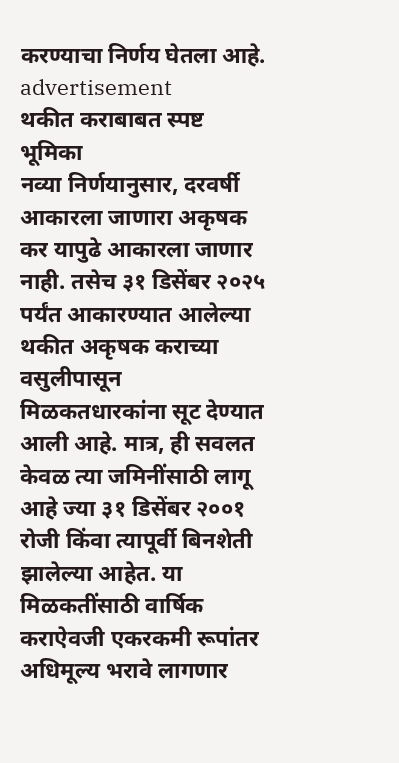करण्याचा निर्णय घेतला आहे.
advertisement
थकीत कराबाबत स्पष्ट भूमिका
नव्या निर्णयानुसार, दरवर्षी आकारला जाणारा अकृषक कर यापुढे आकारला जाणार नाही. तसेच ३१ डिसेंबर २०२५ पर्यंत आकारण्यात आलेल्या थकीत अकृषक कराच्या वसुलीपासून मिळकतधारकांना सूट देण्यात आली आहे. मात्र, ही सवलत केवळ त्या जमिनींसाठी लागू आहे ज्या ३१ डिसेंबर २००१ रोजी किंवा त्यापूर्वी बिनशेती झालेल्या आहेत. या मिळकतींसाठी वार्षिक कराऐवजी एकरकमी रूपांतर अधिमूल्य भरावे लागणार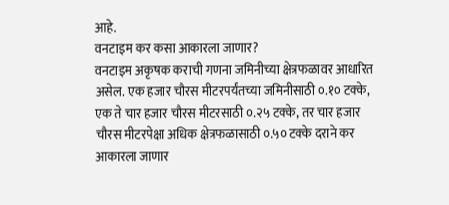आहे.
वनटाइम कर कसा आकारला जाणार?
वनटाइम अकृषक कराची गणना जमिनीच्या क्षेत्रफळावर आधारित असेल. एक हजार चौरस मीटरपर्यंतच्या जमिनीसाठी ०.१० टक्के, एक ते चार हजार चौरस मीटरसाठी ०.२५ टक्के, तर चार हजार चौरस मीटरपेक्षा अधिक क्षेत्रफळासाठी ०.५० टक्के दराने कर आकारला जाणार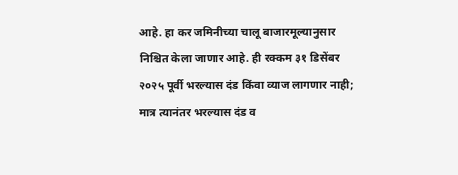आहे. हा कर जमिनीच्या चालू बाजारमूल्यानुसार निश्चित केला जाणार आहे. ही रक्कम ३१ डिसेंबर २०२५ पूर्वी भरल्यास दंड किंवा व्याज लागणार नाही; मात्र त्यानंतर भरल्यास दंड व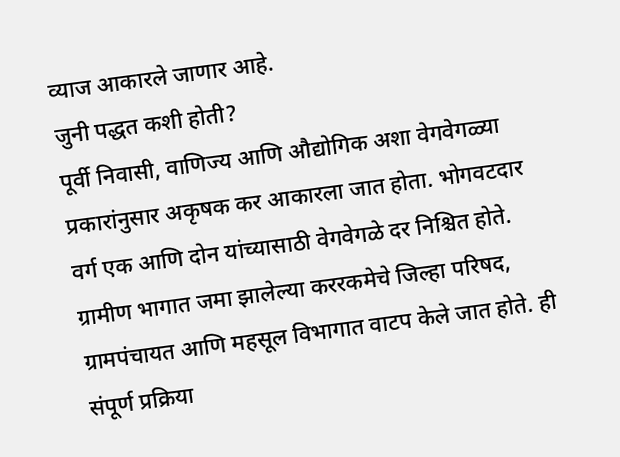व्याज आकारले जाणार आहे.
जुनी पद्धत कशी होती?
पूर्वी निवासी, वाणिज्य आणि औद्योगिक अशा वेगवेगळ्या प्रकारांनुसार अकृषक कर आकारला जात होता. भोगवटदार वर्ग एक आणि दोन यांच्यासाठी वेगवेगळे दर निश्चित होते. ग्रामीण भागात जमा झालेल्या कररकमेचे जिल्हा परिषद, ग्रामपंचायत आणि महसूल विभागात वाटप केले जात होते. ही संपूर्ण प्रक्रिया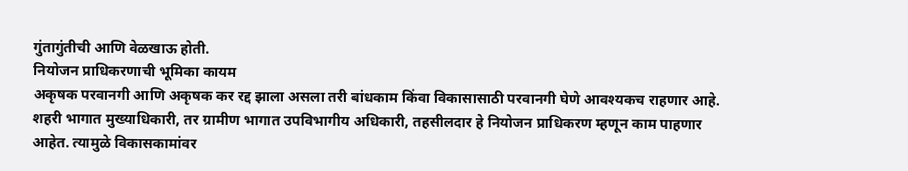गुंतागुंतीची आणि वेळखाऊ होती.
नियोजन प्राधिकरणाची भूमिका कायम
अकृषक परवानगी आणि अकृषक कर रद्द झाला असला तरी बांधकाम किंवा विकासासाठी परवानगी घेणे आवश्यकच राहणार आहे. शहरी भागात मुख्याधिकारी, तर ग्रामीण भागात उपविभागीय अधिकारी, तहसीलदार हे नियोजन प्राधिकरण म्हणून काम पाहणार आहेत. त्यामुळे विकासकामांवर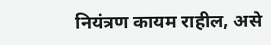नियंत्रण कायम राहील, असे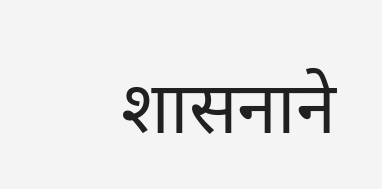शासनाने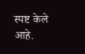स्पष्ट केले आहे.